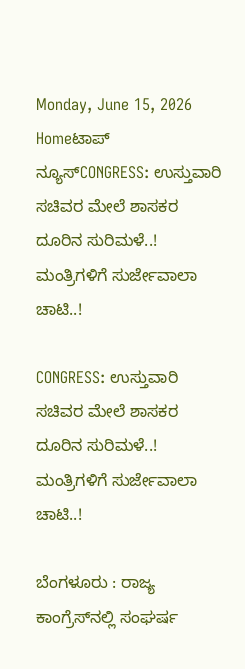Monday, June 15, 2026
Homeಟಾಪ್ ನ್ಯೂಸ್CONGRESS: ಉಸ್ತುವಾರಿ ಸಚಿವರ ಮೇಲೆ ಶಾಸಕರ ದೂರಿನ ಸುರಿಮಳೆ..! ಮಂತ್ರಿಗಳಿಗೆ ಸುರ್ಜೇವಾಲಾ ಚಾಟಿ..!

CONGRESS: ಉಸ್ತುವಾರಿ ಸಚಿವರ ಮೇಲೆ ಶಾಸಕರ ದೂರಿನ ಸುರಿಮಳೆ..! ಮಂತ್ರಿಗಳಿಗೆ ಸುರ್ಜೇವಾಲಾ ಚಾಟಿ..!

ಬೆಂಗಳೂರು : ರಾಜ್ಯ ಕಾಂಗ್ರೆಸ್‌ನಲ್ಲಿ ಸಂಘರ್ಷ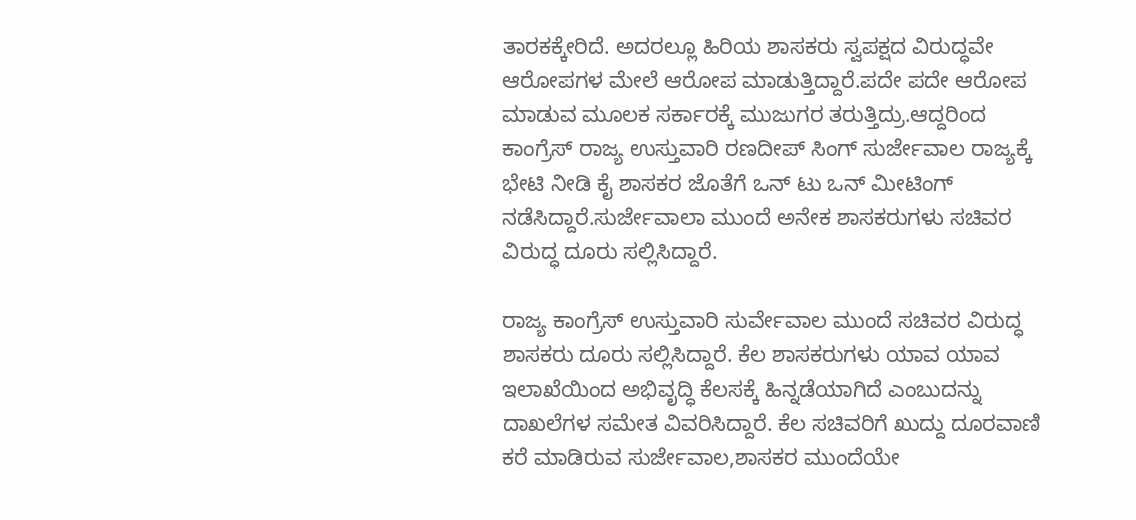ತಾರಕಕ್ಕೇರಿದೆ. ಅದರಲ್ಲೂ ಹಿರಿಯ ಶಾಸಕರು ಸ್ವಪಕ್ಷದ ವಿರುದ್ಧವೇ ಆರೋಪಗಳ ಮೇಲೆ ಆರೋಪ ಮಾಡುತ್ತಿದ್ದಾರೆ.ಪದೇ ಪದೇ ಆರೋಪ ಮಾಡುವ ಮೂಲಕ ಸರ್ಕಾರಕ್ಕೆ ಮುಜುಗರ ತರುತ್ತಿದ್ರು.ಆದ್ದರಿಂದ ಕಾಂಗ್ರೆಸ್ ರಾಜ್ಯ ಉಸ್ತುವಾರಿ ರಣದೀಪ್ ಸಿಂಗ್ ಸುರ್ಜೇವಾಲ ರಾಜ್ಯಕ್ಕೆ ಭೇಟಿ ನೀಡಿ ಕೈ ಶಾಸಕರ ಜೊತೆಗೆ ಒನ್ ಟು ಒನ್ ಮೀಟಿಂಗ್ ನಡೆಸಿದ್ದಾರೆ.ಸುರ್ಜೇವಾಲಾ ಮುಂದೆ ಅನೇಕ ಶಾಸಕರುಗಳು ಸಚಿವರ ವಿರುದ್ಧ ದೂರು ಸಲ್ಲಿಸಿದ್ದಾರೆ.

ರಾಜ್ಯ ಕಾಂಗ್ರೆಸ್‌ ಉಸ್ತುವಾರಿ ಸುರ್ವೇವಾಲ ಮುಂದೆ ಸಚಿವರ ವಿರುದ್ಧ ಶಾಸಕರು ದೂರು ಸಲ್ಲಿಸಿದ್ದಾರೆ. ಕೆಲ ಶಾಸಕರುಗಳು ಯಾವ ಯಾವ ಇಲಾಖೆಯಿಂದ ಅಭಿವೃದ್ಧಿ ಕೆಲಸಕ್ಕೆ ಹಿನ್ನಡೆಯಾಗಿದೆ ಎಂಬುದನ್ನು ದಾಖಲೆ‌ಗಳ ಸಮೇತ ವಿವರಿಸಿದ್ದಾರೆ. ಕೆಲ ಸಚಿವರಿಗೆ ಖುದ್ದು ದೂರವಾಣಿ ಕರೆ ಮಾಡಿರುವ ಸುರ್ಜೇವಾಲ,ಶಾಸಕರ ಮುಂದೆಯೇ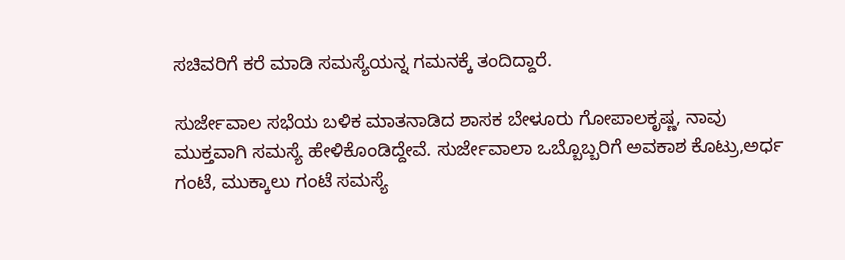ಸಚಿವರಿಗೆ ಕರೆ ಮಾಡಿ ಸಮಸ್ಯೆಯನ್ನ ಗಮನಕ್ಕೆ ತಂದಿದ್ದಾರೆ.

ಸುರ್ಜೇವಾಲ ಸಭೆಯ ಬಳಿಕ ಮಾತನಾಡಿದ ಶಾಸಕ ಬೇಳೂರು ಗೋಪಾಲಕೃಷ್ಣ, ನಾವು ಮುಕ್ತವಾಗಿ ಸಮಸ್ಯೆ ಹೇಳಿಕೊಂಡಿದ್ದೇವೆ. ಸುರ್ಜೇವಾಲಾ ಒಬ್ಬೊಬ್ಬರಿಗೆ ಅವಕಾಶ ಕೊಟ್ರು,ಅರ್ಧ ಗಂಟೆ, ಮುಕ್ಕಾಲು ಗಂಟೆ ಸಮಸ್ಯೆ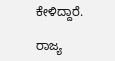ಕೇಳಿದ್ದಾರೆ.

ರಾಜ್ಯ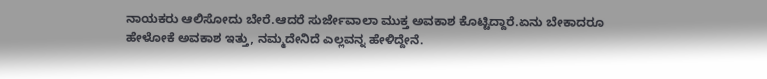ನಾಯಕರು ಆಲಿಸೋದು ಬೇರೆ.ಆದರೆ ಸುರ್ಜೇವಾಲಾ ಮುಕ್ತ ಅವಕಾಶ ಕೊಟ್ಟಿದ್ದಾರೆ.ಏನು ಬೇಕಾದರೂ ಹೇಳೋಕೆ ಅವಕಾಶ ಇತ್ತು, ನಮ್ಮದೇನಿದೆ ಎಲ್ಲವನ್ನ ಹೇಳಿದ್ದೇನೆ.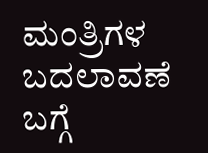ಮಂತ್ರಿಗಳ ಬದಲಾವಣೆ ಬಗ್ಗೆ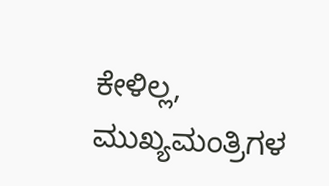ಕೇಳಿಲ್ಲ, ಮುಖ್ಯಮಂತ್ರಿಗಳ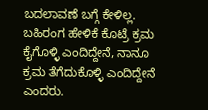ಬದಲಾವಣೆ ಬಗ್ಗೆ ಕೇಳಿಲ್ಲ. ಬಹಿರಂಗ ಹೇಳಿಕೆ ಕೊಟ್ರೆ ಕ್ರಮ ಕೈಗೊಳ್ಳಿ ಎಂದಿದ್ದೇನೆ, ನಾನೂ ಕ್ರಮ ತೆಗೆದುಕೊಳ್ಳಿ ಎಂದಿದ್ದೇನೆ ಎಂದರು.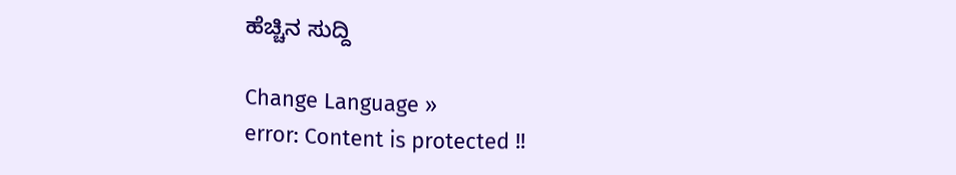ಹೆಚ್ಚಿನ ಸುದ್ದಿ

Change Language »
error: Content is protected !!